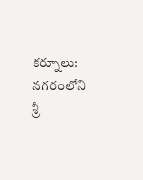కర్నూలు: నగరంలోని శ్రీ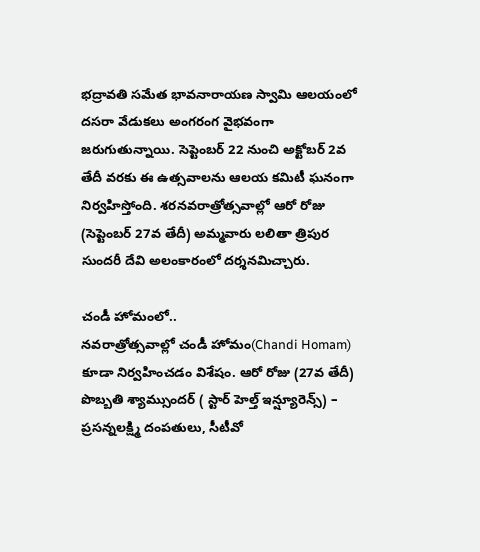భద్రావతి సమేత భావనారాయణ స్వామి ఆలయంలో దసరా వేడుకలు అంగరంగ వైభవంగా జరుగుతున్నాయి. సెప్టెంబర్ 22 నుంచి అక్టోబర్ 2వ తేదీ వరకు ఈ ఉత్సవాలను ఆలయ కమిటీ ఘనంగా నిర్వహిస్తోంది. శరనవరాత్రోత్సవాల్లో ఆరో రోజు (సెప్టెంబర్ 27వ తేదీ) అమ్మవారు లలితా త్రిపుర సుందరీ దేవి అలంకారంలో దర్శనమిచ్చారు.

చండీ హోమంలో..
నవరాత్రోత్సవాల్లో చండీ హోమం(Chandi Homam) కూడా నిర్వహించడం విశేషం. ఆరో రోజు (27వ తేదీ) పొబ్బతి శ్యామ్సుందర్ ( స్టార్ హెల్త్ ఇన్ష్యూరెన్స్) – ప్రసన్నలక్ష్మి దంపతులు, సీటీవో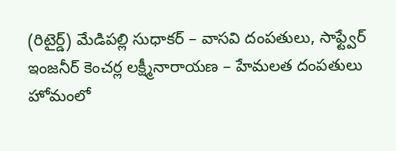(రిటైర్డ్) మేడిపల్లి సుధాకర్ – వాసవి దంపతులు, సాఫ్ట్వేర్ ఇంజనీర్ కెంచర్ల లక్ష్మీనారాయణ – హేమలత దంపతులు హోమంలో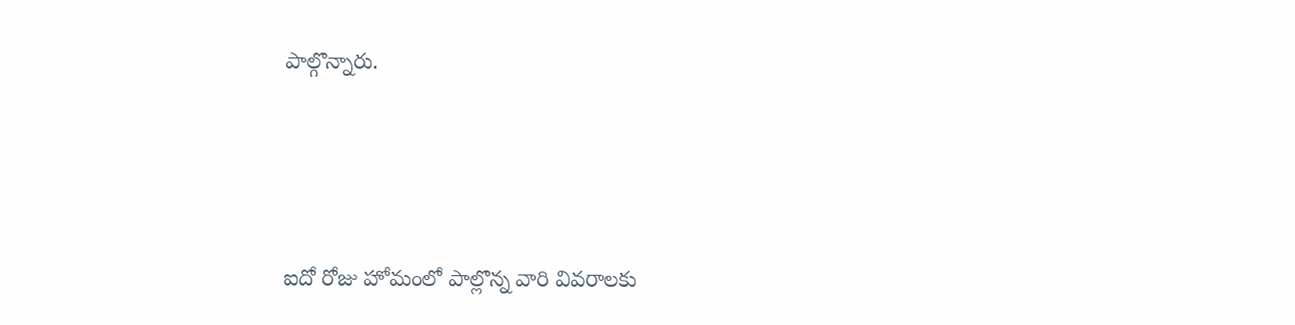పాల్గొన్నారు.




ఐదో రోజు హోమంలో పాల్లొన్న వారి వివరాలకు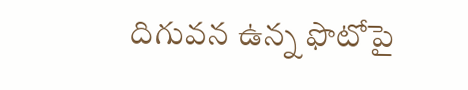దిగువన ఉన్న ఫొటోపై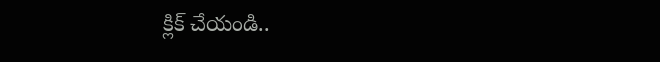క్లిక్ చేయండి..